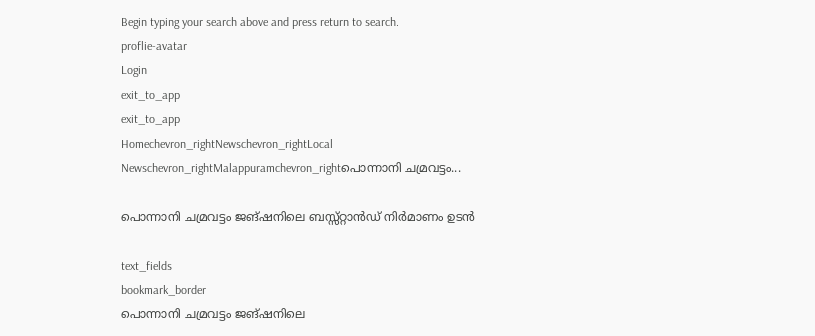Begin typing your search above and press return to search.
proflie-avatar
Login
exit_to_app
exit_to_app
Homechevron_rightNewschevron_rightLocal Newschevron_rightMalappuramchevron_rightപൊന്നാനി ചമ്രവട്ടം...

പൊന്നാനി ചമ്രവട്ടം ജങ്ഷനിലെ ബസ്സ്റ്റാൻഡ് നിർമാണം ഉടൻ

text_fields
bookmark_border
പൊന്നാനി ചമ്രവട്ടം ജങ്ഷനിലെ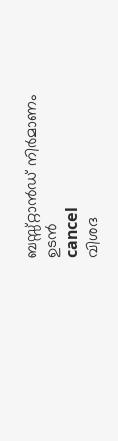ബസ്സ്റ്റാൻഡ് നിർമാണം ഉടൻ
cancel
വിശദ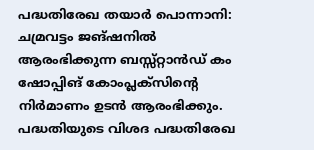പദ്ധതിരേഖ തയാർ പൊന്നാനി: ചമ്രവട്ടം ജങ്ഷനിൽ ആരംഭിക്കുന്ന ബസ്സ്റ്റാൻഡ് കം ഷോപ്പിങ് കോംപ്ലക്സിന്‍റെ നിർമാണം ഉടൻ ആരംഭിക്കും. പദ്ധതിയുടെ വിശദ പദ്ധതിരേഖ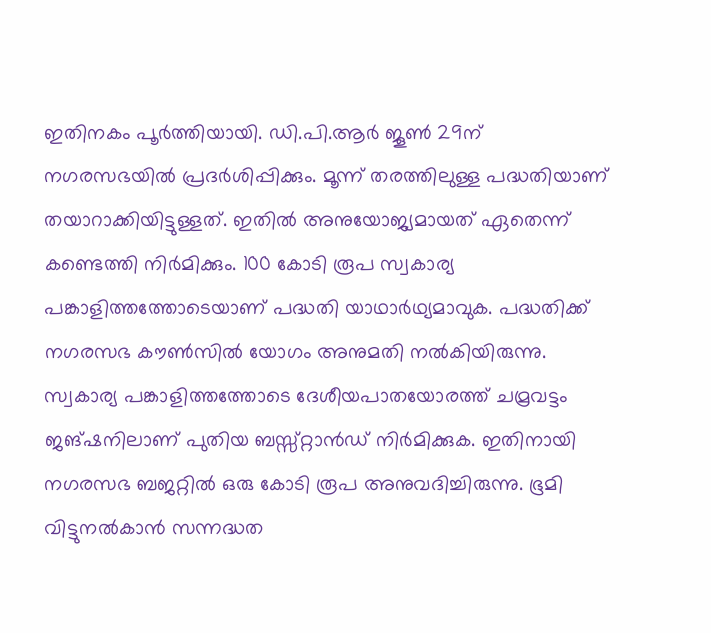ഇതിനകം പൂർത്തിയായി. ഡി.പി.ആർ ജൂൺ 29ന് നഗരസഭയിൽ പ്രദർശിപ്പിക്കും. മൂന്ന് തരത്തിലുള്ള പദ്ധതിയാണ് തയാറാക്കിയിട്ടുള്ളത്. ഇതിൽ അനുയോജ്യമായത് ഏതെന്ന് കണ്ടെത്തി നിർമിക്കും. 100 കോടി രൂപ സ്വകാര്യ പങ്കാളിത്തത്തോടെയാണ് പദ്ധതി യാഥാർഥ്യമാവുക. പദ്ധതിക്ക് നഗരസഭ കൗൺസിൽ യോഗം അനുമതി നൽകിയിരുന്നു. സ്വകാര്യ പങ്കാളിത്തത്തോടെ ദേശീയപാതയോരത്ത് ചമ്രവട്ടം ജങ്ഷനിലാണ് പുതിയ ബസ്സ്റ്റാൻഡ് നിർമിക്കുക. ഇതിനായി നഗരസഭ ബജറ്റിൽ ഒരു കോടി രൂപ അനുവദിച്ചിരുന്നു. ഭൂമി വിട്ടുനൽകാൻ സന്നദ്ധത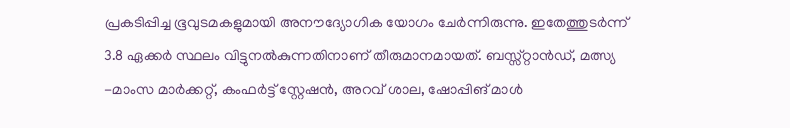പ്രകടിപ്പിച്ച ഭൂവുടമകളുമായി അനൗദ്യോഗിക യോഗം ചേർന്നിരുന്നു. ഇതേത്തുടർന്ന് 3.8 ഏക്കർ സ്ഥലം വിട്ടുനൽകുന്നതിനാണ് തീരുമാനമായത്. ബസ്സ്റ്റാൻഡ്, മത്സ്യ -മാംസ മാർക്കറ്റ്, കംഫർട്ട് സ്റ്റേഷൻ, അറവ് ശാല, ഷോപ്പിങ് മാൾ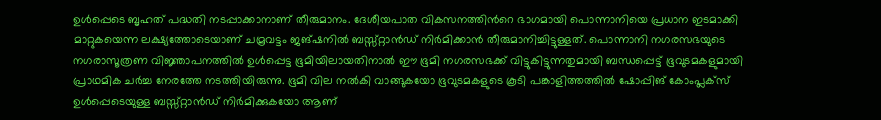ഉൾപ്പെടെ ബൃഹത് പദ്ധതി നടപ്പാക്കാനാണ് തീരുമാനം. ദേശീയപാത വികസനത്തിന്‍റെ ഭാഗമായി പൊന്നാനിയെ പ്രധാന ഇടമാക്കി മാറ്റുകയെന്ന ലക്ഷ്യത്തോടെയാണ് ചമ്രവട്ടം ജങ്ഷനിൽ ബസ്സ്റ്റാൻഡ് നിർമിക്കാൻ തീരുമാനിച്ചിട്ടുള്ളത്. പൊന്നാനി നഗരസഭയുടെ നഗരാസൂത്രണ വിജ്ഞാപനത്തിൽ ഉൾപ്പെട്ട ഭൂമിയിലായതിനാൽ ഈ ഭൂമി നഗരസഭക്ക് വിട്ടുകിട്ടുന്നതുമായി ബന്ധപ്പെട്ട് ഭൂവുടമകളുമായി പ്രാഥമിക ചർച്ച നേരത്തേ നടത്തിയിരുന്നു. ഭൂമി വില നൽകി വാങ്ങുകയോ ഭൂവുടമകളുടെ കൂടി പങ്കാളിത്തത്തിൽ ഷോപ്പിങ് കോംപ്ലക്സ് ഉൾപ്പെടെയുള്ള ബസ്സ്റ്റാൻഡ് നിർമിക്കുകയോ ആണ്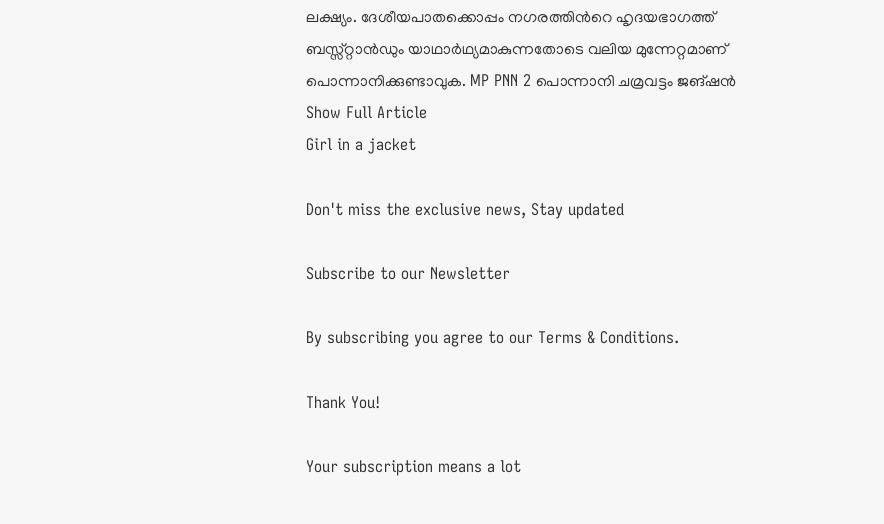ലക്ഷ്യം. ദേശീയപാതക്കൊപ്പം നഗരത്തിന്‍റെ ഹൃദയഭാഗത്ത് ബസ്സ്റ്റാൻഡും യാഥാർഥ്യമാകുന്നതോടെ വലിയ മുന്നേറ്റമാണ് പൊന്നാനിക്കുണ്ടാവുക. MP PNN 2 പൊന്നാനി ചമ്രവട്ടം ജങ്ഷൻ
Show Full Article
Girl in a jacket

Don't miss the exclusive news, Stay updated

Subscribe to our Newsletter

By subscribing you agree to our Terms & Conditions.

Thank You!

Your subscription means a lot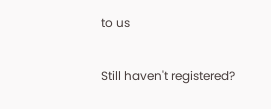to us

Still haven't registered?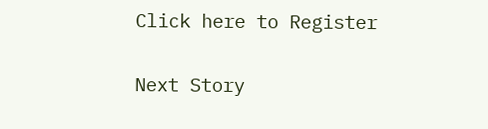Click here to Register

Next Story